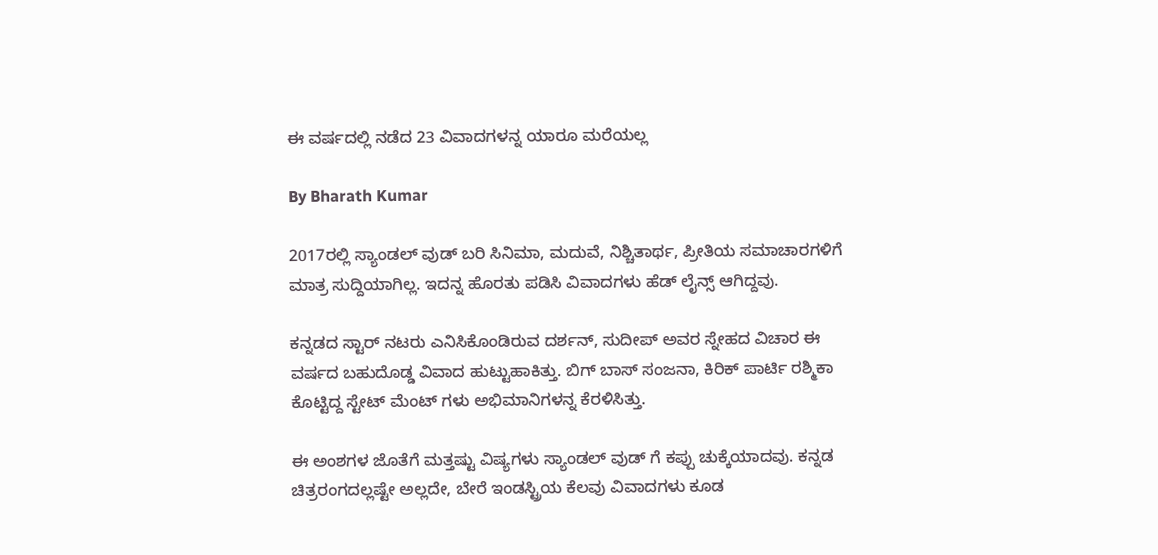ಈ ವರ್ಷದಲ್ಲಿ ನಡೆದ 23 ವಿವಾದಗಳನ್ನ ಯಾರೂ ಮರೆಯಲ್ಲ

By Bharath Kumar

2017ರಲ್ಲಿ ಸ್ಯಾಂಡಲ್ ವುಡ್ ಬರಿ ಸಿನಿಮಾ, ಮದುವೆ, ನಿಶ್ಚಿತಾರ್ಥ, ಪ್ರೀತಿಯ ಸಮಾಚಾರಗಳಿಗೆ ಮಾತ್ರ ಸುದ್ದಿಯಾಗಿಲ್ಲ. ಇದನ್ನ ಹೊರತು ಪಡಿಸಿ ವಿವಾದಗಳು ಹೆಡ್ ಲೈನ್ಸ್ ಆಗಿದ್ದವು.

ಕನ್ನಡದ ಸ್ಟಾರ್ ನಟರು ಎನಿಸಿಕೊಂಡಿರುವ ದರ್ಶನ್, ಸುದೀಪ್ ಅವರ ಸ್ನೇಹದ ವಿಚಾರ ಈ ವರ್ಷದ ಬಹುದೊಡ್ಡ ವಿವಾದ ಹುಟ್ಟುಹಾಕಿತ್ತು. ಬಿಗ್ ಬಾಸ್ ಸಂಜನಾ, ಕಿರಿಕ್ ಪಾರ್ಟಿ ರಶ್ಮಿಕಾ ಕೊಟ್ಟಿದ್ದ ಸ್ಟೇಟ್ ಮೆಂಟ್ ಗಳು ಅಭಿಮಾನಿಗಳನ್ನ ಕೆರಳಿಸಿತ್ತು.

ಈ ಅಂಶಗಳ ಜೊತೆಗೆ ಮತ್ತಷ್ಟು ವಿಷ್ಯಗಳು ಸ್ಯಾಂಡಲ್ ವುಡ್ ಗೆ ಕಪ್ಪು ಚುಕ್ಕೆಯಾದವು. ಕನ್ನಡ ಚಿತ್ರರಂಗದಲ್ಲಷ್ಟೇ ಅಲ್ಲದೇ, ಬೇರೆ ಇಂಡಸ್ಟ್ರಿಯ ಕೆಲವು ವಿವಾದಗಳು ಕೂಡ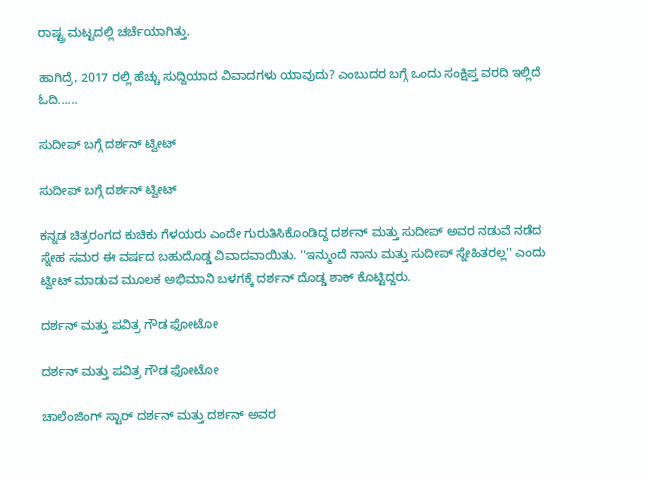ರಾಷ್ಟ್ರ ಮಟ್ಟದಲ್ಲಿ ಚರ್ಚೆಯಾಗಿತ್ತು.

ಹಾಗಿದ್ರೆ, 2017 ರಲ್ಲಿ ಹೆಚ್ಚು ಸುದ್ದಿಯಾದ ವಿವಾದಗಳು ಯಾವುದು? ಎಂಬುದರ ಬಗ್ಗೆ ಒಂದು ಸಂಕ್ಷಿಪ್ತ ವರದಿ ಇಲ್ಲಿದೆ ಓದಿ......

ಸುದೀಪ್ ಬಗ್ಗೆ ದರ್ಶನ್ ಟ್ವೀಟ್

ಸುದೀಪ್ ಬಗ್ಗೆ ದರ್ಶನ್ ಟ್ವೀಟ್

ಕನ್ನಡ ಚಿತ್ರರಂಗದ ಕುಚಿಕು ಗೆಳಯರು ಎಂದೇ ಗುರುತಿಸಿಕೊಂಡಿದ್ದ ದರ್ಶನ್ ಮತ್ತು ಸುದೀಪ್ ಅವರ ನಡುವೆ ನಡೆದ ಸ್ನೇಹ ಸಮರ ಈ ವರ್ಷದ ಬಹುದೊಡ್ಡ ವಿವಾದವಾಯಿತು. ''ಇನ್ಮುಂದೆ ನಾನು ಮತ್ತು ಸುದೀಪ್ ಸ್ನೇಹಿತರಲ್ಲ'' ಎಂದು ಟ್ವೀಟ್ ಮಾಡುವ ಮೂಲಕ ಅಭಿಮಾನಿ ಬಳಗಕ್ಕೆ ದರ್ಶನ್ ದೊಡ್ಡ ಶಾಕ್ ಕೊಟ್ಟಿದ್ದರು.

ದರ್ಶನ್ ಮತ್ತು ಪವಿತ್ರ ಗೌಡ ಫೋಟೋ

ದರ್ಶನ್ ಮತ್ತು ಪವಿತ್ರ ಗೌಡ ಫೋಟೋ

ಚಾಲೆಂಜಿಂಗ್ ಸ್ಟಾರ್ ದರ್ಶನ್ ಮತ್ತು ದರ್ಶನ್ ಅವರ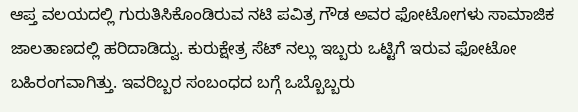ಆಪ್ತ ವಲಯದಲ್ಲಿ ಗುರುತಿಸಿಕೊಂಡಿರುವ ನಟಿ ಪವಿತ್ರ ಗೌಡ ಅವರ ಫೋಟೋಗಳು ಸಾಮಾಜಿಕ ಜಾಲತಾಣದಲ್ಲಿ ಹರಿದಾಡಿದ್ವು. ಕುರುಕ್ಷೇತ್ರ ಸೆಟ್ ನಲ್ಲು ಇಬ್ಬರು ಒಟ್ಟಿಗೆ ಇರುವ ಫೋಟೋ ಬಹಿರಂಗವಾಗಿತ್ತು. ಇವರಿಬ್ಬರ ಸಂಬಂಧದ ಬಗ್ಗೆ ಒಬ್ಬೊಬ್ಬರು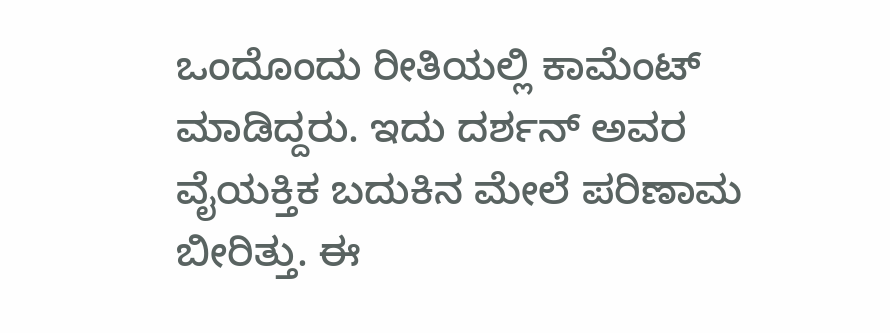ಒಂದೊಂದು ರೀತಿಯಲ್ಲಿ ಕಾಮೆಂಟ್ ಮಾಡಿದ್ದರು. ಇದು ದರ್ಶನ್ ಅವರ ವೈಯಕ್ತಿಕ ಬದುಕಿನ ಮೇಲೆ ಪರಿಣಾಮ ಬೀರಿತ್ತು. ಈ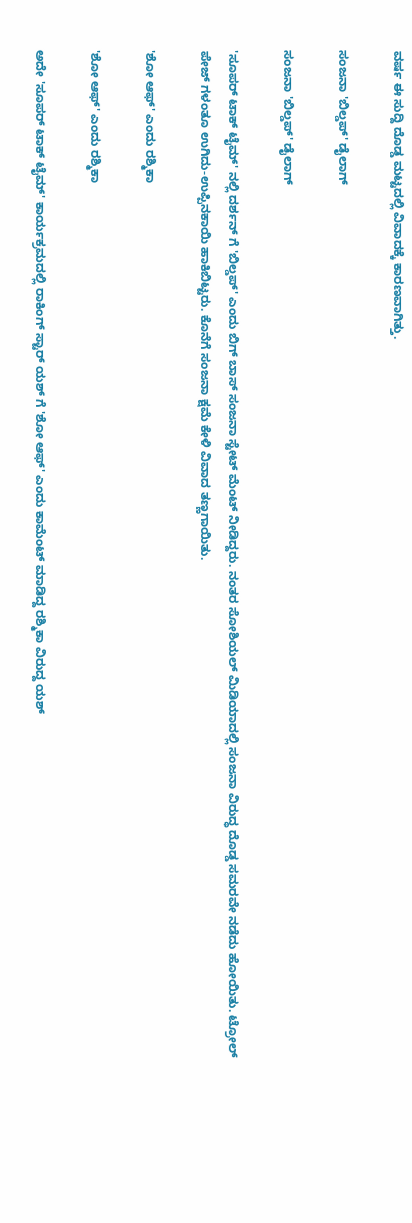ವರ್ಷ ಈ ಸುದ್ದಿ ದೊಡ್ಡ ಮಟ್ಟದಲ್ಲಿ ವಿವಾದಕ್ಕೆ ಕಾರಣವಾಗಿತ್ತು.

ಸಂಜನಾ 'ಬಿಲ್ಡಪ್' ಡೈಲಾಗ್

ಸಂಜನಾ 'ಬಿಲ್ಡಪ್' ಡೈಲಾಗ್

'ಸೂಪರ್ ಟಾಕ್ ಟೈಮ್' ನಲ್ಲಿ ದರ್ಶನ್ ಗೆ 'ಬಿಲ್ಡಪ್' ಎಂದು ಬಿಗ್ ಬಾಸ್ ಸಂಜನಾ ಸ್ಟೇಟ್ ಮೆಂಟ್ ನೀಡಿದ್ದರು. ನಂತರ ಸೋಶಿಯಲ್ ಮಿಡಿಯಾದಲ್ಲಿ ಸಂಜನಾ ವಿರುದ್ಧ ದೊಡ್ಡ ಸಮರವೇ ನಡೆದು ಹೋಯಿತು. ಟ್ರೋಲ್ ಪೇಜ್ ಗಳಂತೂ ಉಗಿದು-ಉಪ್ಪಿನಕಾಯಿ ಹಾಕಿಬಿಟ್ಟರು. ಕೊನೆಗೆ ಸಂಜನಾ ಕ್ಷಮೆ ಕೇಳಿ ವಿವಾದ ತಣ್ಣಗಾಯಿತು.

'ಶೋ ಆಫ್' ಎಂದು ರಶ್ಮಿಕಾ

'ಶೋ ಆಫ್' ಎಂದು ರಶ್ಮಿಕಾ

ಅದೇ 'ಸೂಪರ್ ಟಾಕ್ ಟೈಮ್' ಕಾರ್ಯಕ್ರಮದಲ್ಲಿ ರಾಕಿಂಗ್ ಸ್ಟಾರ್ ಯಶ್ ಗೆ 'ಶೋ ಆಫ್' ಎಂದು ಕಾಮೆಂಟ್ ಮಾಡಿದ್ದ ರಶ್ಮಿಕಾ ವಿರುದ್ದ ಯಶ್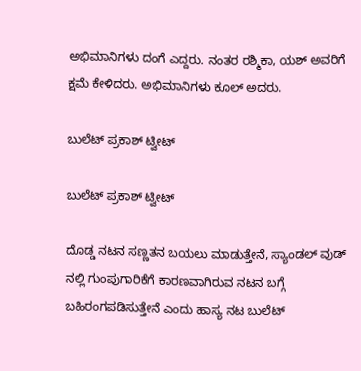ಅಭಿಮಾನಿಗಳು ದಂಗೆ ಎದ್ದರು. ನಂತರ ರಶ್ಮಿಕಾ, ಯಶ್ ಅವರಿಗೆ ಕ್ಷಮೆ ಕೇಳಿದರು. ಅಭಿಮಾನಿಗಳು ಕೂಲ್ ಅದರು.

ಬುಲೆಟ್ ಪ್ರಕಾಶ್ ಟ್ವೀಟ್

ಬುಲೆಟ್ ಪ್ರಕಾಶ್ ಟ್ವೀಟ್

ದೊಡ್ಡ ನಟನ ಸಣ್ಣತನ ಬಯಲು ಮಾಡುತ್ತೇನೆ, ಸ್ಯಾಂಡಲ್ ವುಡ್ ನಲ್ಲಿ ಗುಂಪುಗಾರಿಕೆಗೆ ಕಾರಣವಾಗಿರುವ ನಟನ ಬಗ್ಗೆ ಬಹಿರಂಗಪಡಿಸುತ್ತೇನೆ ಎಂದು ಹಾಸ್ಯ ನಟ ಬುಲೆಟ್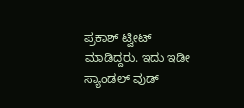ಪ್ರಕಾಶ್ ಟ್ವೀಟ್ ಮಾಡಿದ್ದರು. ಇದು ಇಡೀ ಸ್ಯಾಂಡಲ್ ವುಡ್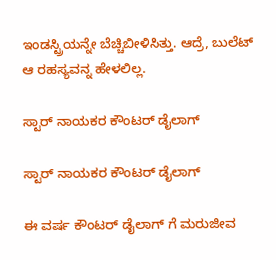ಇಂಡಸ್ಟ್ರಿಯನ್ನೇ ಬೆಚ್ಚಿಬೀಳಿಸಿತ್ತು. ಆದ್ರೆ, ಬುಲೆಟ್ ಆ ರಹಸ್ಯವನ್ನ ಹೇಳಲಿಲ್ಲ.

ಸ್ಟಾರ್ ನಾಯಕರ ಕೌಂಟರ್ ಡೈಲಾಗ್

ಸ್ಟಾರ್ ನಾಯಕರ ಕೌಂಟರ್ ಡೈಲಾಗ್

ಈ ವರ್ಷ ಕೌಂಟರ್ ಡೈಲಾಗ್ ಗೆ ಮರುಜೀವ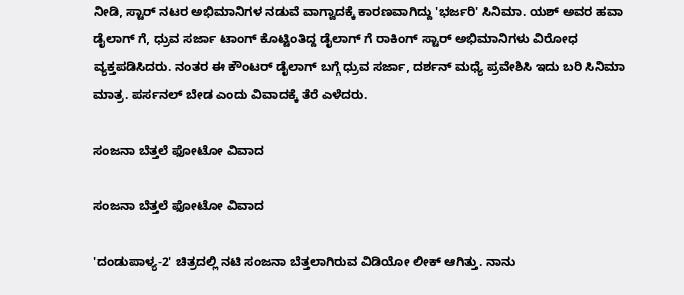ನೀಡಿ, ಸ್ಟಾರ್ ನಟರ ಅಭಿಮಾನಿಗಳ ನಡುವೆ ವಾಗ್ವಾದಕ್ಕೆ ಕಾರಣವಾಗಿದ್ದು 'ಭರ್ಜರಿ' ಸಿನಿಮಾ. ಯಶ್ ಅವರ ಹವಾ ಡೈಲಾಗ್ ಗೆ, ಧ್ರುವ ಸರ್ಜಾ ಟಾಂಗ್ ಕೊಟ್ಟಿಂತಿದ್ದ ಡೈಲಾಗ್ ಗೆ ರಾಕಿಂಗ್ ಸ್ಟಾರ್ ಅಭಿಮಾನಿಗಳು ವಿರೋಧ ವ್ಯಕ್ತಪಡಿಸಿದರು. ನಂತರ ಈ ಕೌಂಟರ್ ಡೈಲಾಗ್ ಬಗ್ಗೆ ಧ್ರುವ ಸರ್ಜಾ, ದರ್ಶನ್ ಮಧ್ಯೆ ಪ್ರವೇಶಿಸಿ ಇದು ಬರಿ ಸಿನಿಮಾ ಮಾತ್ರ. ಪರ್ಸನಲ್ ಬೇಡ ಎಂದು ವಿವಾದಕ್ಕೆ ತೆರೆ ಎಳೆದರು.

ಸಂಜನಾ ಬೆತ್ತಲೆ ಫೋಟೋ ವಿವಾದ

ಸಂಜನಾ ಬೆತ್ತಲೆ ಫೋಟೋ ವಿವಾದ

'ದಂಡುಪಾಳ್ಯ-2' ಚಿತ್ರದಲ್ಲಿ ನಟಿ ಸಂಜನಾ ಬೆತ್ತಲಾಗಿರುವ ವಿಡಿಯೋ ಲೀಕ್ ಆಗಿತ್ತು. ನಾನು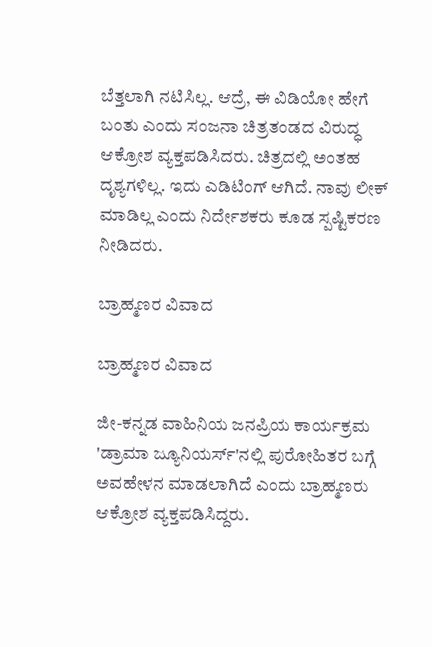ಬೆತ್ತಲಾಗಿ ನಟಿಸಿಲ್ಲ. ಆದ್ರೆ, ಈ ವಿಡಿಯೋ ಹೇಗೆ ಬಂತು ಎಂದು ಸಂಜನಾ ಚಿತ್ರತಂಡದ ವಿರುದ್ಧ ಆಕ್ರೋಶ ವ್ಯಕ್ತಪಡಿಸಿದರು. ಚಿತ್ರದಲ್ಲಿ ಅಂತಹ ದೃಶ್ಯಗಳಿಲ್ಲ. ಇದು ಎಡಿಟಿಂಗ್ ಆಗಿದೆ. ನಾವು ಲೀಕ್ ಮಾಡಿಲ್ಲ ಎಂದು ನಿರ್ದೇಶಕರು ಕೂಡ ಸ್ಪಷ್ಟಿಕರಣ ನೀಡಿದರು.

ಬ್ರಾಹ್ಮಣರ ವಿವಾದ

ಬ್ರಾಹ್ಮಣರ ವಿವಾದ

ಜೀ-ಕನ್ನಡ ವಾಹಿನಿಯ ಜನಪ್ರಿಯ ಕಾರ್ಯಕ್ರಮ 'ಡ್ರಾಮಾ ಜ್ಯೂನಿಯರ್ಸ್'ನಲ್ಲಿ ಪುರೋಹಿತರ ಬಗ್ಗೆ ಅವಹೇಳನ ಮಾಡಲಾಗಿದೆ ಎಂದು ಬ್ರಾಹ್ಮಣರು ಆಕ್ರೋಶ ವ್ಯಕ್ತಪಡಿಸಿದ್ದರು.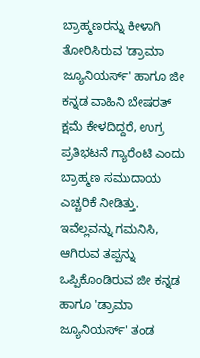ಬ್ರಾಹ್ಮಣರನ್ನು ಕೀಳಾಗಿ ತೋರಿಸಿರುವ 'ಡ್ರಾಮಾ ಜ್ಯೂನಿಯರ್ಸ್' ಹಾಗೂ ಜೀ ಕನ್ನಡ ವಾಹಿನಿ ಬೇಷರತ್ ಕ್ಷಮೆ ಕೇಳದಿದ್ದರೆ, ಉಗ್ರ ಪ್ರತಿಭಟನೆ ಗ್ಯಾರೆಂಟಿ ಎಂದು ಬ್ರಾಹ್ಮಣ ಸಮುದಾಯ ಎಚ್ಚರಿಕೆ ನೀಡಿತ್ತು. ಇವೆಲ್ಲವನ್ನು ಗಮನಿಸಿ, ಆಗಿರುವ ತಪ್ಪನ್ನು ಒಪ್ಪಿಕೊಂಡಿರುವ ಜೀ ಕನ್ನಡ ಹಾಗೂ 'ಡ್ರಾಮಾ ಜ್ಯೂನಿಯರ್ಸ್' ತಂಡ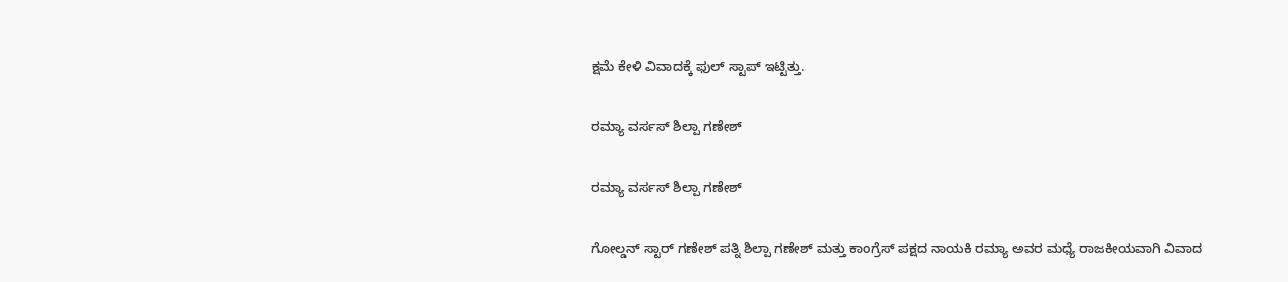ಕ್ಷಮೆ ಕೇಳಿ ವಿವಾದಕ್ಕೆ ಫುಲ್ ಸ್ಟಾಪ್ ಇಟ್ಟಿತ್ತು.

ರಮ್ಯಾ ವರ್ಸಸ್ ಶಿಲ್ಪಾ ಗಣೇಶ್

ರಮ್ಯಾ ವರ್ಸಸ್ ಶಿಲ್ಪಾ ಗಣೇಶ್

ಗೋಲ್ಡನ್ ಸ್ಟಾರ್ ಗಣೇಶ್ ಪತ್ನಿ ಶಿಲ್ಪಾ ಗಣೇಶ್ ಮತ್ತು ಕಾಂಗ್ರೆಸ್ ಪಕ್ಷದ ನಾಯಕಿ ರಮ್ಯಾ ಅವರ ಮಧ್ಯೆ ರಾಜಕೀಯವಾಗಿ ವಿವಾದ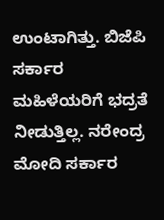ಉಂಟಾಗಿತ್ತು. ಬಿಜೆಪಿ ಸರ್ಕಾರ ಮಹಿಳೆಯರಿಗೆ ಭದ್ರತೆ ನೀಡುತ್ತಿಲ್ಲ. ನರೇಂದ್ರ ಮೋದಿ ಸರ್ಕಾರ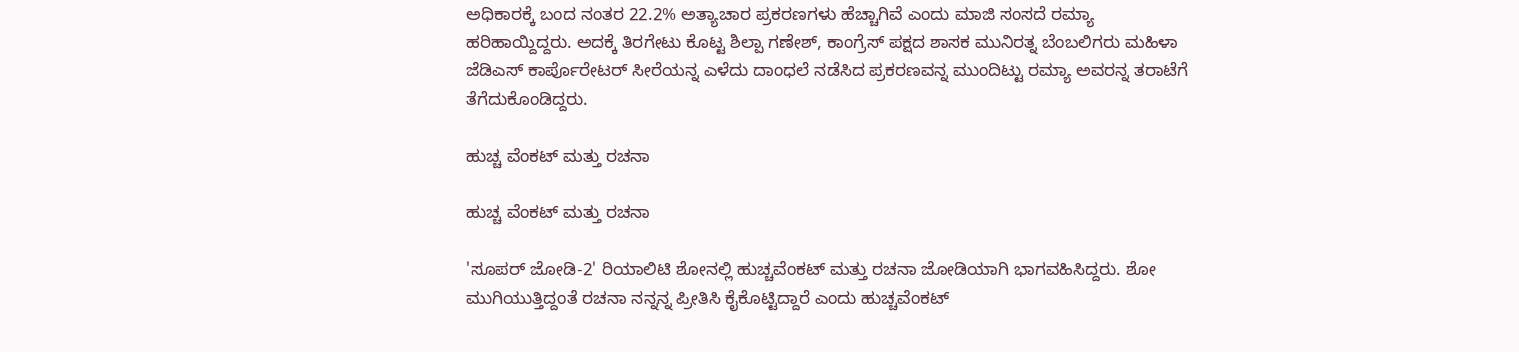ಅಧಿಕಾರಕ್ಕೆ ಬಂದ ನಂತರ 22.2% ಅತ್ಯಾಚಾರ ಪ್ರಕರಣಗಳು ಹೆಚ್ಚಾಗಿವೆ ಎಂದು ಮಾಜಿ ಸಂಸದೆ ರಮ್ಯಾ ಹರಿಹಾಯ್ದಿದ್ದರು. ಅದಕ್ಕೆ ತಿರಗೇಟು ಕೊಟ್ಟ ಶಿಲ್ಪಾ ಗಣೇಶ್, ಕಾಂಗ್ರೆಸ್ ಪಕ್ಷದ ಶಾಸಕ ಮುನಿರತ್ನ ಬೆಂಬಲಿಗರು ಮಹಿಳಾ ಜೆಡಿಎಸ್ ಕಾರ್ಪೊರೇಟರ್ ಸೀರೆಯನ್ನ ಎಳೆದು ದಾಂಧಲೆ ನಡೆಸಿದ ಪ್ರಕರಣವನ್ನ ಮುಂದಿಟ್ಟು ರಮ್ಯಾ ಅವರನ್ನ ತರಾಟೆಗೆ ತೆಗೆದುಕೊಂಡಿದ್ದರು.

ಹುಚ್ಚ ವೆಂಕಟ್ ಮತ್ತು ರಚನಾ

ಹುಚ್ಚ ವೆಂಕಟ್ ಮತ್ತು ರಚನಾ

'ಸೂಪರ್ ಜೋಡಿ-2' ರಿಯಾಲಿಟಿ ಶೋನಲ್ಲಿ ಹುಚ್ಚವೆಂಕಟ್ ಮತ್ತು ರಚನಾ ಜೋಡಿಯಾಗಿ ಭಾಗವಹಿಸಿದ್ದರು. ಶೋ ಮುಗಿಯುತ್ತಿದ್ದಂತೆ ರಚನಾ ನನ್ನನ್ನ ಪ್ರೀತಿಸಿ ಕೈಕೊಟ್ಟಿದ್ದಾರೆ ಎಂದು ಹುಚ್ಚವೆಂಕಟ್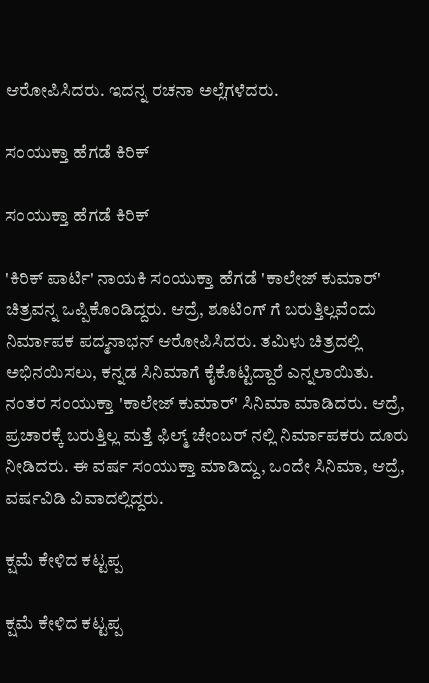ಆರೋಪಿಸಿದರು. ಇದನ್ನ ರಚನಾ ಅಲ್ಲೆಗಳೆದರು.

ಸಂಯುಕ್ತಾ ಹೆಗಡೆ ಕಿರಿಕ್

ಸಂಯುಕ್ತಾ ಹೆಗಡೆ ಕಿರಿಕ್

'ಕಿರಿಕ್ ಪಾರ್ಟಿ' ನಾಯಕಿ ಸಂಯುಕ್ತಾ ಹೆಗಡೆ 'ಕಾಲೇಜ್ ಕುಮಾರ್' ಚಿತ್ರವನ್ನ ಒಪ್ಪಿಕೊಂಡಿದ್ದರು. ಆದ್ರೆ, ಶೂಟಿಂಗ್ ಗೆ ಬರುತ್ತಿಲ್ಲವೆಂದು ನಿರ್ಮಾಪಕ ಪದ್ಮನಾಭನ್ ಆರೋಪಿಸಿದರು. ತಮಿಳು ಚಿತ್ರದಲ್ಲಿ ಅಭಿನಯಿಸಲು, ಕನ್ನಡ ಸಿನಿಮಾಗೆ ಕೈಕೊಟ್ಟಿದ್ದಾರೆ ಎನ್ನಲಾಯಿತು. ನಂತರ ಸಂಯುಕ್ತಾ 'ಕಾಲೇಜ್ ಕುಮಾರ್' ಸಿನಿಮಾ ಮಾಡಿದರು. ಆದ್ರೆ, ಪ್ರಚಾರಕ್ಕೆ ಬರುತ್ತಿಲ್ಲ ಮತ್ತೆ ಫಿಲ್ಮ್ ಚೇಂಬರ್ ನಲ್ಲಿ ನಿರ್ಮಾಪಕರು ದೂರು ನೀಡಿದರು. ಈ ವರ್ಷ ಸಂಯುಕ್ತಾ ಮಾಡಿದ್ದು, ಒಂದೇ ಸಿನಿಮಾ, ಆದ್ರೆ, ವರ್ಷವಿಡಿ ವಿವಾದಲ್ಲಿದ್ದರು.

ಕ್ಷಮೆ ಕೇಳಿದ ಕಟ್ಟಪ್ಪ

ಕ್ಷಮೆ ಕೇಳಿದ ಕಟ್ಟಪ್ಪ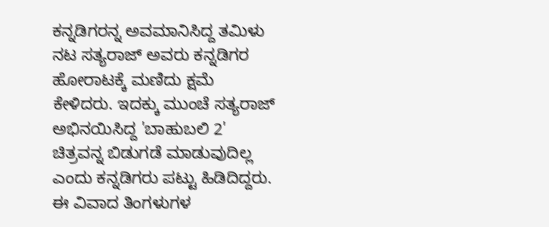ಕನ್ನಡಿಗರನ್ನ ಅವಮಾನಿಸಿದ್ದ ತಮಿಳು ನಟ ಸತ್ಯರಾಜ್ ಅವರು ಕನ್ನಡಿಗರ ಹೋರಾಟಕ್ಕೆ ಮಣಿದು ಕ್ಷಮೆ ಕೇಳಿದರು. ಇದಕ್ಕು ಮುಂಚೆ ಸತ್ಯರಾಜ್ ಅಭಿನಯಿಸಿದ್ದ 'ಬಾಹುಬಲಿ 2' ಚಿತ್ರವನ್ನ ಬಿಡುಗಡೆ ಮಾಡುವುದಿಲ್ಲ ಎಂದು ಕನ್ನಡಿಗರು ಪಟ್ಟು ಹಿಡಿದಿದ್ದರು. ಈ ವಿವಾದ ತಿಂಗಳುಗಳ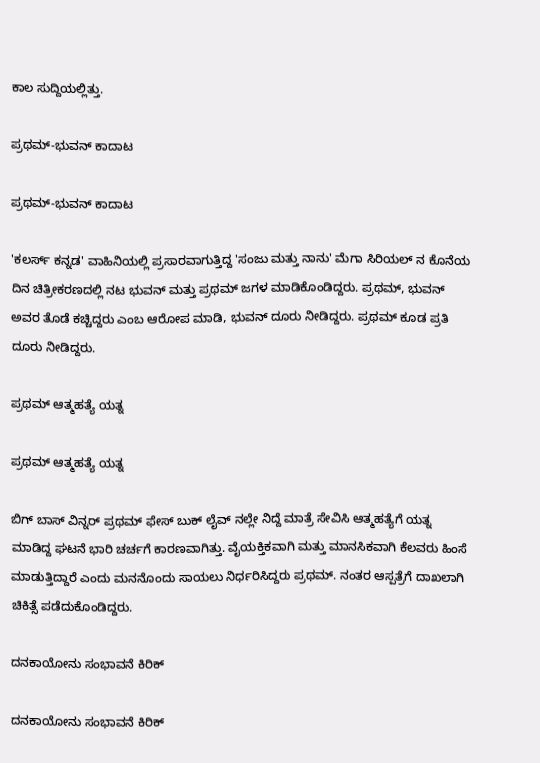ಕಾಲ ಸುದ್ದಿಯಲ್ಲಿತ್ತು.

ಪ್ರಥಮ್-ಭುವನ್ ಕಾದಾಟ

ಪ್ರಥಮ್-ಭುವನ್ ಕಾದಾಟ

'ಕಲರ್ಸ್ ಕನ್ನಡ' ವಾಹಿನಿಯಲ್ಲಿ ಪ್ರಸಾರವಾಗುತ್ತಿದ್ದ 'ಸಂಜು ಮತ್ತು ನಾನು' ಮೆಗಾ ಸಿರಿಯಲ್ ನ ಕೊನೆಯ ದಿನ ಚಿತ್ರೀಕರಣದಲ್ಲಿ ನಟ ಭುವನ್ ಮತ್ತು ಪ್ರಥಮ್ ಜಗಳ ಮಾಡಿಕೊಂಡಿದ್ದರು. ಪ್ರಥಮ್, ಭುವನ್ ಅವರ ತೊಡೆ ಕಚ್ಚಿದ್ದರು ಎಂಬ ಆರೋಪ ಮಾಡಿ, ಭುವನ್ ದೂರು ನೀಡಿದ್ದರು. ಪ್ರಥಮ್ ಕೂಡ ಪ್ರತಿ ದೂರು ನೀಡಿದ್ದರು.

ಪ್ರಥಮ್ ಆತ್ಮಹತ್ಯೆ ಯತ್ನ

ಪ್ರಥಮ್ ಆತ್ಮಹತ್ಯೆ ಯತ್ನ

ಬಿಗ್ ಬಾಸ್ ವಿನ್ನರ್ ಪ್ರಥಮ್ ಫೇಸ್ ಬುಕ್ ಲೈವ್ ನಲ್ಲೇ ನಿದ್ದೆ ಮಾತ್ರೆ ಸೇವಿಸಿ ಆತ್ಮಹತ್ಯೆಗೆ ಯತ್ನ ಮಾಡಿದ್ದ ಘಟನೆ ಭಾರಿ ಚರ್ಚಗೆ ಕಾರಣವಾಗಿತ್ತು. ವೈಯಕ್ತಿಕವಾಗಿ ಮತ್ತು ಮಾನಸಿಕವಾಗಿ ಕೆಲವರು ಹಿಂಸೆ ಮಾಡುತ್ತಿದ್ದಾರೆ ಎಂದು ಮನನೊಂದು ಸಾಯಲು ನಿರ್ಧರಿಸಿದ್ದರು ಪ್ರಥಮ್. ನಂತರ ಆಸ್ಪತ್ರೆಗೆ ದಾಖಲಾಗಿ ಚಿಕಿತ್ಸೆ ಪಡೆದುಕೊಂಡಿದ್ದರು.

ದನಕಾಯೋನು ಸಂಭಾವನೆ ಕಿರಿಕ್

ದನಕಾಯೋನು ಸಂಭಾವನೆ ಕಿರಿಕ್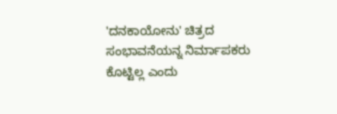'ದನಕಾಯೋನು' ಚಿತ್ರದ ಸಂಭಾವನೆಯನ್ನ ನಿರ್ಮಾಪಕರು ಕೊಟ್ಟಿಲ್ಲ ಎಂದು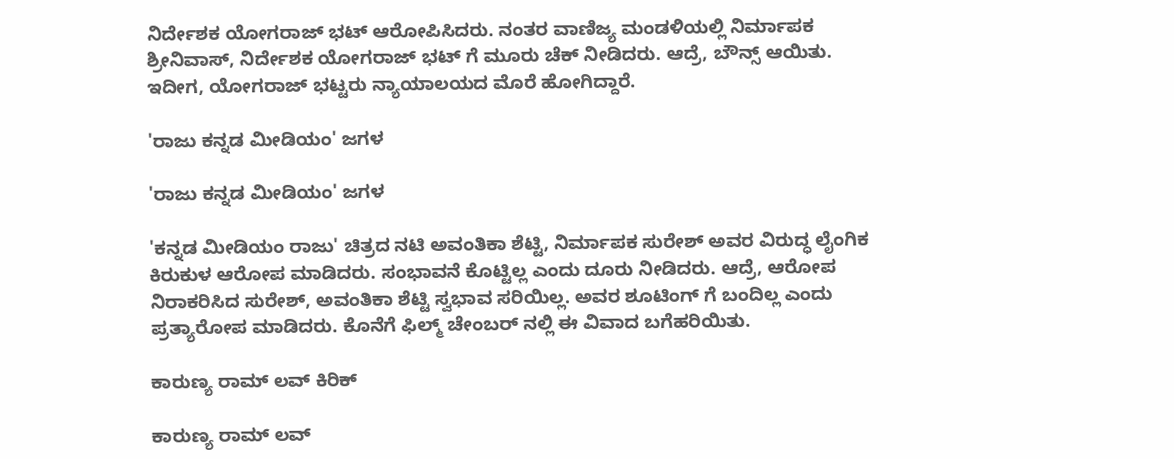ನಿರ್ದೇಶಕ ಯೋಗರಾಜ್ ಭಟ್ ಆರೋಪಿಸಿದರು. ನಂತರ ವಾಣಿಜ್ಯ ಮಂಡಳಿಯಲ್ಲಿ ನಿರ್ಮಾಪಕ ಶ್ರೀನಿವಾಸ್, ನಿರ್ದೇಶಕ ಯೋಗರಾಜ್ ಭಟ್ ಗೆ ಮೂರು ಚೆಕ್ ನೀಡಿದರು. ಆದ್ರೆ, ಬೌನ್ಸ್ ಆಯಿತು. ಇದೀಗ, ಯೋಗರಾಜ್ ಭಟ್ಟರು ನ್ಯಾಯಾಲಯದ ಮೊರೆ ಹೋಗಿದ್ದಾರೆ.

'ರಾಜು ಕನ್ನಡ ಮೀಡಿಯಂ' ಜಗಳ

'ರಾಜು ಕನ್ನಡ ಮೀಡಿಯಂ' ಜಗಳ

'ಕನ್ನಡ ಮೀಡಿಯಂ ರಾಜು' ಚಿತ್ರದ ನಟಿ ಅವಂತಿಕಾ ಶೆಟ್ಟಿ, ನಿರ್ಮಾಪಕ ಸುರೇಶ್ ಅವರ ವಿರುದ್ಧ ಲೈಂಗಿಕ ಕಿರುಕುಳ ಆರೋಪ ಮಾಡಿದರು. ಸಂಭಾವನೆ ಕೊಟ್ಟಿಲ್ಲ ಎಂದು ದೂರು ನೀಡಿದರು. ಆದ್ರೆ, ಆರೋಪ ನಿರಾಕರಿಸಿದ ಸುರೇಶ್, ಅವಂತಿಕಾ ಶೆಟ್ಟಿ ಸ್ವಭಾವ ಸರಿಯಿಲ್ಲ. ಅವರ ಶೂಟಿಂಗ್ ಗೆ ಬಂದಿಲ್ಲ ಎಂದು ಪ್ರತ್ಯಾರೋಪ ಮಾಡಿದರು. ಕೊನೆಗೆ ಫಿಲ್ಮ್ ಚೇಂಬರ್ ನಲ್ಲಿ ಈ ವಿವಾದ ಬಗೆಹರಿಯಿತು.

ಕಾರುಣ್ಯ ರಾಮ್ ಲವ್ ಕಿರಿಕ್

ಕಾರುಣ್ಯ ರಾಮ್ ಲವ್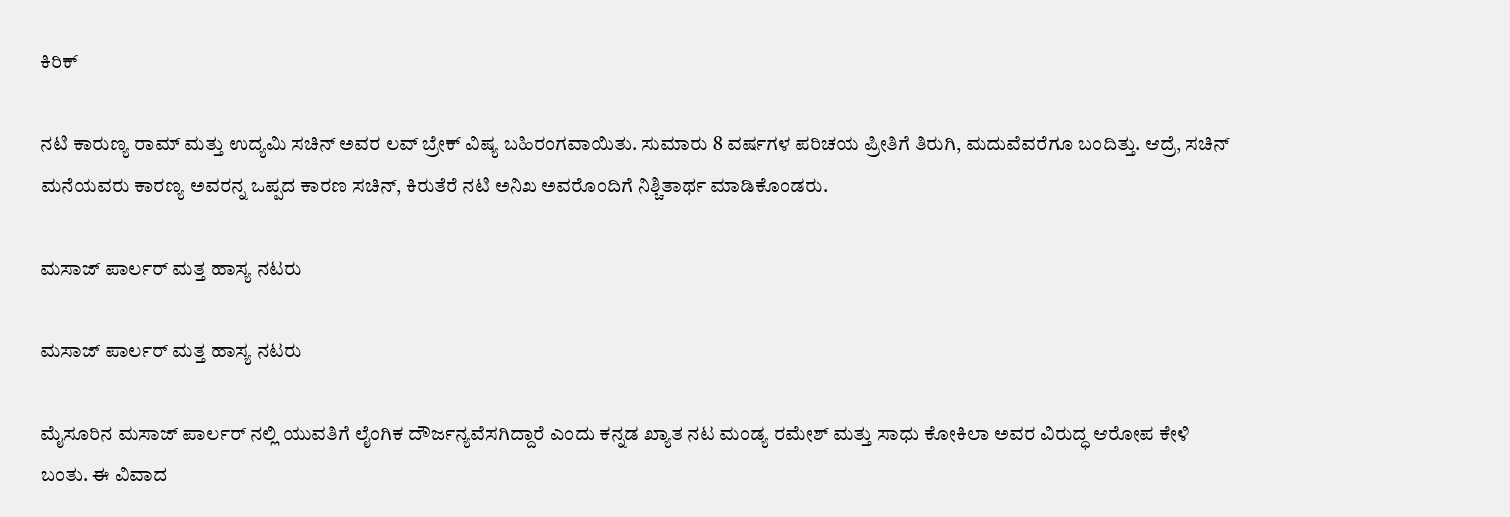ಕಿರಿಕ್

ನಟಿ ಕಾರುಣ್ಯ ರಾಮ್ ಮತ್ತು ಉದ್ಯಮಿ ಸಚಿನ್ ಅವರ ಲವ್ ಬ್ರೇಕ್ ವಿಷ್ಯ ಬಹಿರಂಗವಾಯಿತು. ಸುಮಾರು 8 ವರ್ಷಗಳ ಪರಿಚಯ ಪ್ರೀತಿಗೆ ತಿರುಗಿ, ಮದುವೆವರೆಗೂ ಬಂದಿತ್ತು. ಆದ್ರೆ, ಸಚಿನ್ ಮನೆಯವರು ಕಾರಣ್ಯ ಅವರನ್ನ ಒಪ್ಪದ ಕಾರಣ ಸಚಿನ್, ಕಿರುತೆರೆ ನಟಿ ಅನಿಖ ಅವರೊಂದಿಗೆ ನಿಶ್ಚಿತಾರ್ಥ ಮಾಡಿಕೊಂಡರು.

ಮಸಾಜ್ ಪಾರ್ಲರ್ ಮತ್ತ ಹಾಸ್ಯ ನಟರು

ಮಸಾಜ್ ಪಾರ್ಲರ್ ಮತ್ತ ಹಾಸ್ಯ ನಟರು

ಮೈಸೂರಿನ ಮಸಾಜ್ ಪಾರ್ಲರ್ ನಲ್ಲಿ ಯುವತಿಗೆ ಲೈಂಗಿಕ ದೌರ್ಜನ್ಯವೆಸಗಿದ್ದಾರೆ ಎಂದು ಕನ್ನಡ ಖ್ಯಾತ ನಟ ಮಂಡ್ಯ ರಮೇಶ್ ಮತ್ತು ಸಾಧು ಕೋಕಿಲಾ ಅವರ ವಿರುದ್ಧ ಆರೋಪ ಕೇಳಿ ಬಂತು. ಈ ವಿವಾದ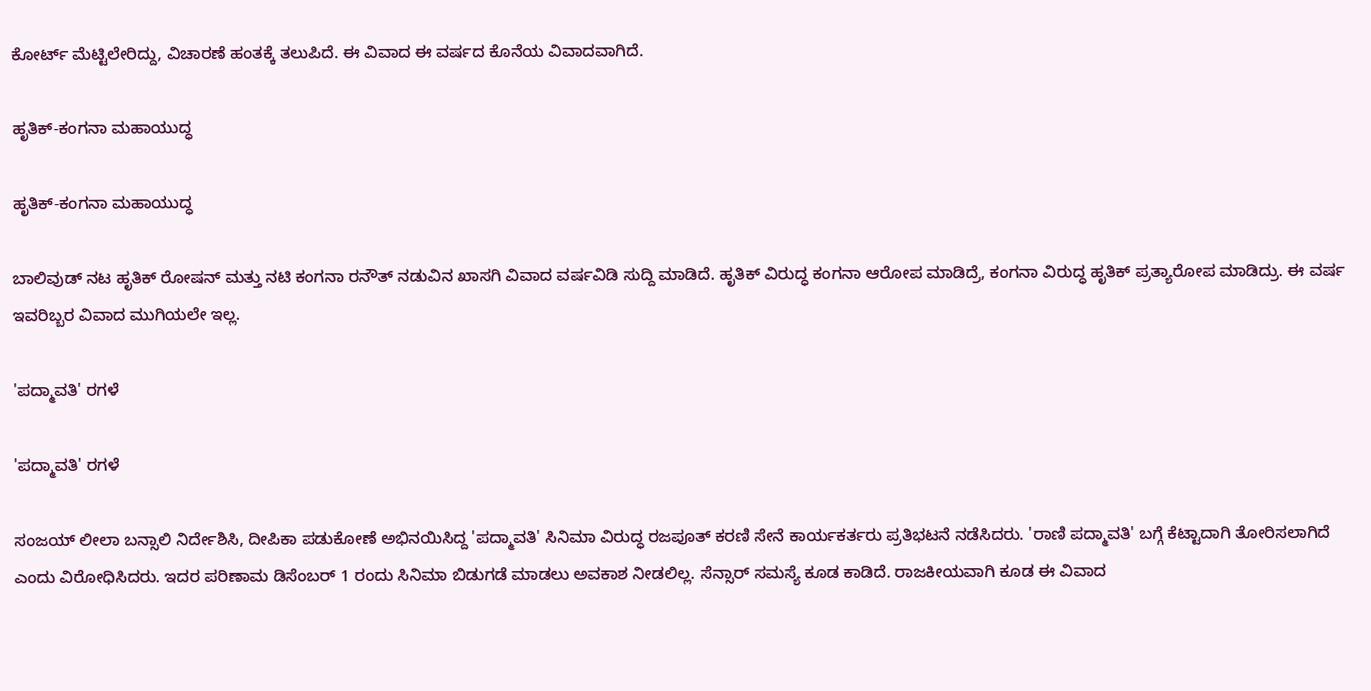ಕೋರ್ಟ್ ಮೆಟ್ಟಿಲೇರಿದ್ದು, ವಿಚಾರಣೆ ಹಂತಕ್ಕೆ ತಲುಪಿದೆ. ಈ ವಿವಾದ ಈ ವರ್ಷದ ಕೊನೆಯ ವಿವಾದವಾಗಿದೆ.

ಹೃತಿಕ್-ಕಂಗನಾ ಮಹಾಯುದ್ಧ

ಹೃತಿಕ್-ಕಂಗನಾ ಮಹಾಯುದ್ಧ

ಬಾಲಿವುಡ್ ನಟ ಹೃತಿಕ್ ರೋಷನ್ ಮತ್ತು ನಟಿ ಕಂಗನಾ ರನೌತ್ ನಡುವಿನ ಖಾಸಗಿ ವಿವಾದ ವರ್ಷವಿಡಿ ಸುದ್ದಿ ಮಾಡಿದೆ. ಹೃತಿಕ್ ವಿರುದ್ಧ ಕಂಗನಾ ಆರೋಪ ಮಾಡಿದ್ರೆ, ಕಂಗನಾ ವಿರುದ್ಧ ಹೃತಿಕ್ ಪ್ರತ್ಯಾರೋಪ ಮಾಡಿದ್ರು. ಈ ವರ್ಷ ಇವರಿಬ್ಬರ ವಿವಾದ ಮುಗಿಯಲೇ ಇಲ್ಲ.

'ಪದ್ಮಾವತಿ' ರಗಳೆ

'ಪದ್ಮಾವತಿ' ರಗಳೆ

ಸಂಜಯ್ ಲೀಲಾ ಬನ್ಸಾಲಿ ನಿರ್ದೇಶಿಸಿ, ದೀಪಿಕಾ ಪಡುಕೋಣೆ ಅಭಿನಯಿಸಿದ್ದ 'ಪದ್ಮಾವತಿ' ಸಿನಿಮಾ ವಿರುದ್ಧ ರಜಪೂತ್ ಕರಣಿ ಸೇನೆ ಕಾರ್ಯಕರ್ತರು ಪ್ರತಿಭಟನೆ ನಡೆಸಿದರು. 'ರಾಣಿ ಪದ್ಮಾವತಿ' ಬಗ್ಗೆ ಕೆಟ್ಟಾದಾಗಿ ತೋರಿಸಲಾಗಿದೆ ಎಂದು ವಿರೋಧಿಸಿದರು. ಇದರ ಪರಿಣಾಮ ಡಿಸೆಂಬರ್ 1 ರಂದು ಸಿನಿಮಾ ಬಿಡುಗಡೆ ಮಾಡಲು ಅವಕಾಶ ನೀಡಲಿಲ್ಲ. ಸೆನ್ಸಾರ್ ಸಮಸ್ಯೆ ಕೂಡ ಕಾಡಿದೆ. ರಾಜಕೀಯವಾಗಿ ಕೂಡ ಈ ವಿವಾದ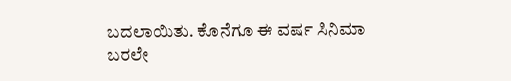ಬದಲಾಯಿತು. ಕೊನೆಗೂ ಈ ವರ್ಷ ಸಿನಿಮಾ ಬರಲೇ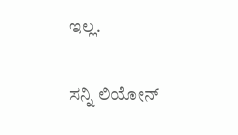ಇಲ್ಲ.

ಸನ್ನಿ ಲಿಯೋನ್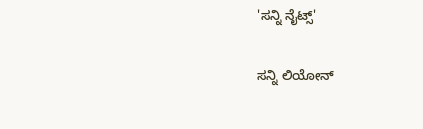'ಸನ್ನಿ ನೈಟ್ಸ್'

ಸನ್ನಿ ಲಿಯೋನ್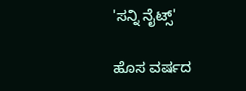'ಸನ್ನಿ ನೈಟ್ಸ್'

ಹೊಸ ವರ್ಷದ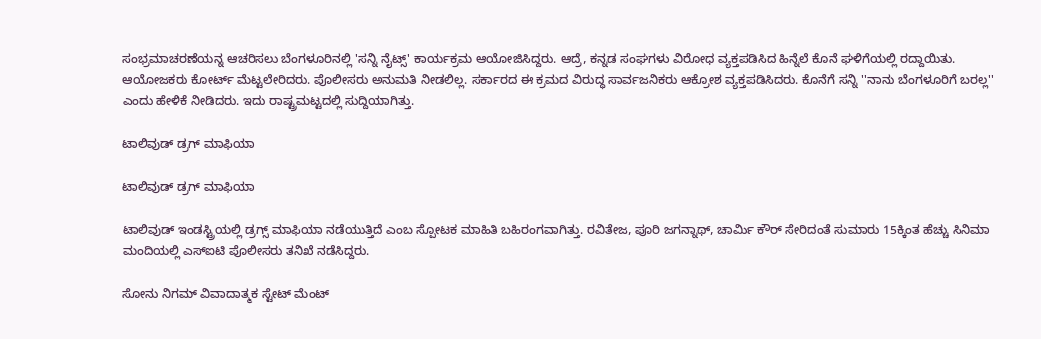ಸಂಭ್ರಮಾಚರಣೆಯನ್ನ ಆಚರಿಸಲು ಬೆಂಗಳೂರಿನಲ್ಲಿ 'ಸನ್ನಿ ನೈಟ್ಸ್' ಕಾರ್ಯಕ್ರಮ ಆಯೋಜಿಸಿದ್ದರು. ಆದ್ರೆ, ಕನ್ನಡ ಸಂಘಗಳು ವಿರೋಧ ವ್ಯಕ್ತಪಡಿಸಿದ ಹಿನ್ನೆಲೆ ಕೊನೆ ಘಳಿಗೆಯಲ್ಲಿ ರದ್ದಾಯಿತು. ಆಯೋಜಕರು ಕೋರ್ಟ್ ಮೆಟ್ಟಲೇರಿದರು. ಪೊಲೀಸರು ಅನುಮತಿ ನೀಡಲಿಲ್ಲ. ಸರ್ಕಾರದ ಈ ಕ್ರಮದ ವಿರುದ್ಧ ಸಾರ್ವಜನಿಕರು ಆಕ್ರೋಶ ವ್ಯಕ್ತಪಡಿಸಿದರು. ಕೊನೆಗೆ ಸನ್ನಿ ''ನಾನು ಬೆಂಗಳೂರಿಗೆ ಬರಲ್ಲ'' ಎಂದು ಹೇಳಿಕೆ ನೀಡಿದರು. ಇದು ರಾಷ್ಟ್ರಮಟ್ಟದಲ್ಲಿ ಸುದ್ದಿಯಾಗಿತ್ತು.

ಟಾಲಿವುಡ್ ಡ್ರಗ್ ಮಾಫಿಯಾ

ಟಾಲಿವುಡ್ ಡ್ರಗ್ ಮಾಫಿಯಾ

ಟಾಲಿವುಡ್ ಇಂಡಸ್ಟ್ರಿಯಲ್ಲಿ ಡ್ರಗ್ಸ್ ಮಾಫಿಯಾ ನಡೆಯುತ್ತಿದೆ ಎಂಬ ಸ್ಪೋಟಕ ಮಾಹಿತಿ ಬಹಿರಂಗವಾಗಿತ್ತು. ರವಿತೇಜ, ಪೂರಿ ಜಗನ್ನಾಥ್, ಚಾರ್ಮಿ ಕೌರ್ ಸೇರಿದಂತೆ ಸುಮಾರು 15ಕ್ಕಿಂತ ಹೆಚ್ಚು ಸಿನಿಮಾ ಮಂದಿಯಲ್ಲಿ ಎಸ್ಐಟಿ ಪೊಲೀಸರು ತನಿಖೆ ನಡೆಸಿದ್ದರು.

ಸೋನು ನಿಗಮ್ ವಿವಾದಾತ್ಮಕ ಸ್ಟೇಟ್ ಮೆಂಟ್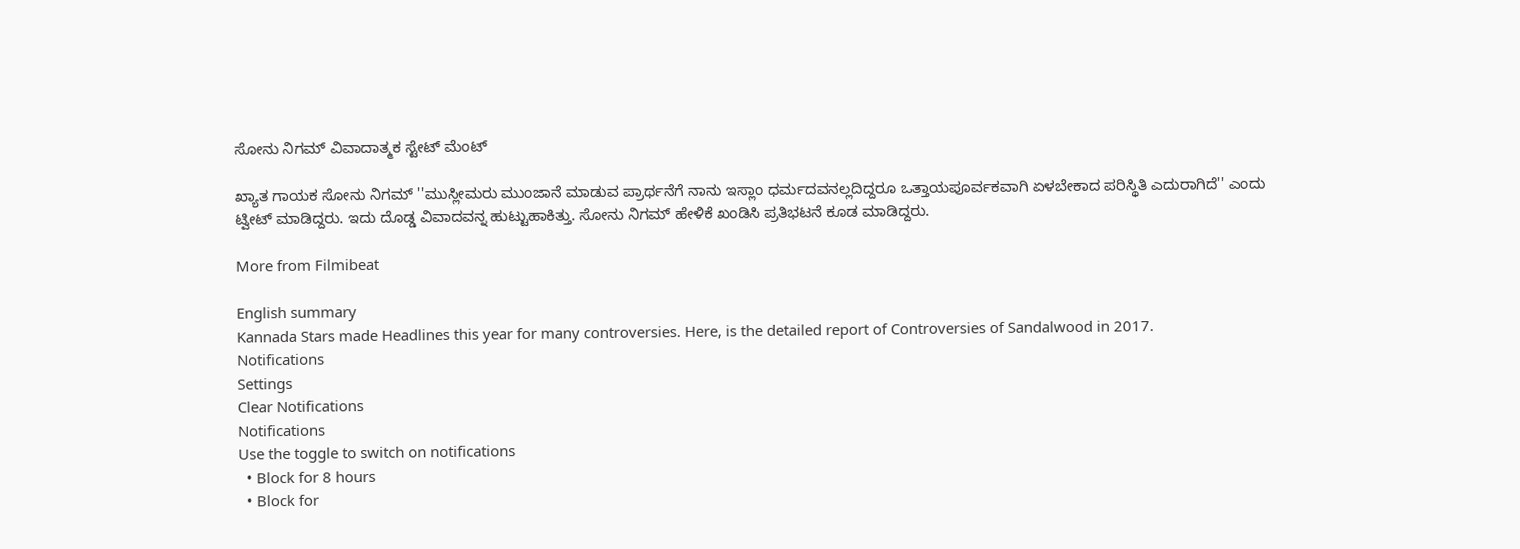ಸೋನು ನಿಗಮ್ ವಿವಾದಾತ್ಮಕ ಸ್ಟೇಟ್ ಮೆಂಟ್

ಖ್ಯಾತ ಗಾಯಕ ಸೋನು ನಿಗಮ್ ''ಮುಸ್ಲೀಮರು ಮುಂಜಾನೆ ಮಾಡುವ ಪ್ರಾರ್ಥನೆಗೆ ನಾನು ಇಸ್ಲಾಂ ಧರ್ಮದವನಲ್ಲದಿದ್ದರೂ ಒತ್ತಾಯಪೂರ್ವಕವಾಗಿ ಏಳಬೇಕಾದ ಪರಿಸ್ಥಿತಿ ಎದುರಾಗಿದೆ'' ಎಂದು ಟ್ವೀಟ್ ಮಾಡಿದ್ದರು. ಇದು ದೊಡ್ಡ ವಿವಾದವನ್ನ ಹುಟ್ಟುಹಾಕಿತ್ತು. ಸೋನು ನಿಗಮ್ ಹೇಳಿಕೆ ಖಂಡಿಸಿ ಪ್ರತಿಭಟನೆ ಕೂಡ ಮಾಡಿದ್ದರು.

More from Filmibeat

English summary
Kannada Stars made Headlines this year for many controversies. Here, is the detailed report of Controversies of Sandalwood in 2017.
Notifications
Settings
Clear Notifications
Notifications
Use the toggle to switch on notifications
  • Block for 8 hours
  • Block for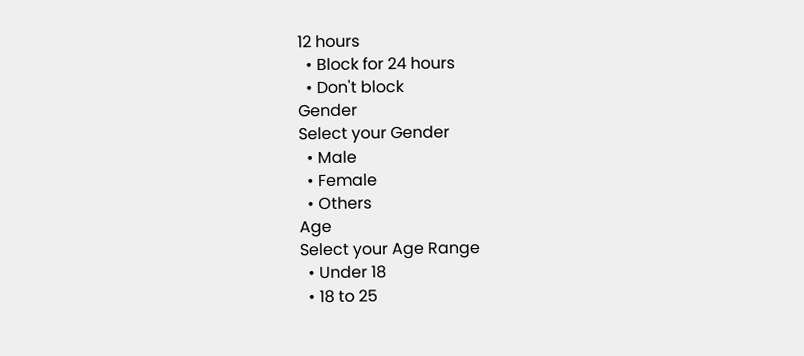12 hours
  • Block for 24 hours
  • Don't block
Gender
Select your Gender
  • Male
  • Female
  • Others
Age
Select your Age Range
  • Under 18
  • 18 to 25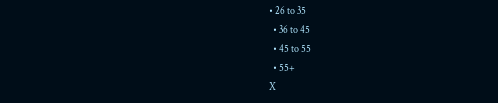• 26 to 35
  • 36 to 45
  • 45 to 55
  • 55+
X